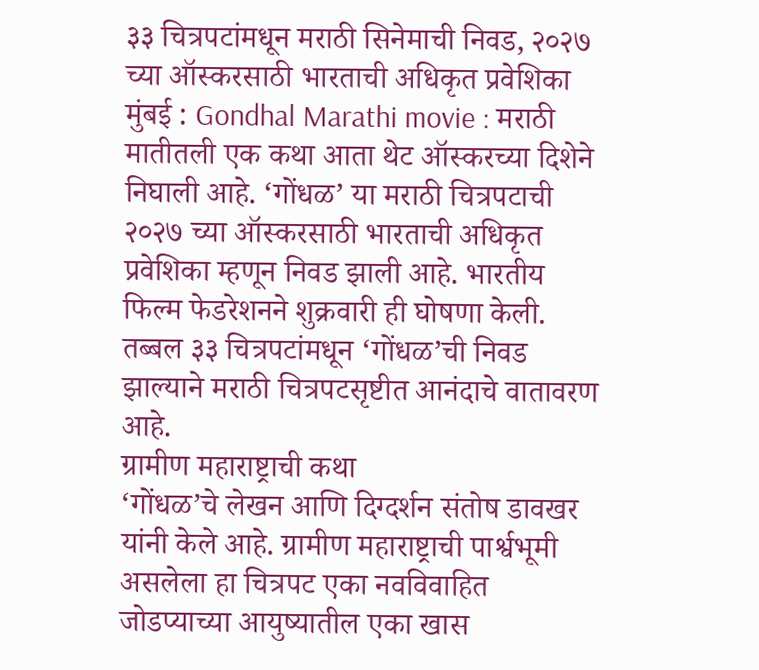३३ चित्रपटांमधून मराठी सिनेमाची निवड, २०२७ च्या ऑस्करसाठी भारताची अधिकृत प्रवेशिका
मुंबई : Gondhal Marathi movie : मराठी मातीतली एक कथा आता थेट ऑस्करच्या दिशेने निघाली आहे. ‘गोंधळ’ या मराठी चित्रपटाची २०२७ च्या ऑस्करसाठी भारताची अधिकृत प्रवेशिका म्हणून निवड झाली आहे. भारतीय फिल्म फेडरेशनने शुक्रवारी ही घोषणा केली. तब्बल ३३ चित्रपटांमधून ‘गोंधळ’ची निवड झाल्याने मराठी चित्रपटसृष्टीत आनंदाचे वातावरण आहे.
ग्रामीण महाराष्ट्राची कथा
‘गोंधळ’चे लेखन आणि दिग्दर्शन संतोष डावखर यांनी केले आहे. ग्रामीण महाराष्ट्राची पार्श्वभूमी असलेला हा चित्रपट एका नवविवाहित जोडप्याच्या आयुष्यातील एका खास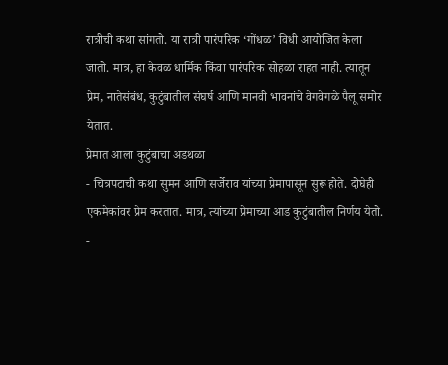रात्रीची कथा सांगतो. या रात्री पारंपरिक ‘गोंधळ’ विधी आयोजित केला जातो. मात्र, हा केवळ धार्मिक किंवा पारंपरिक सोहळा राहत नाही. त्यातून प्रेम, नातेसंबंध, कुटुंबातील संघर्ष आणि मानवी भावनांचे वेगवेगळे पैलू समोर येतात.
प्रेमात आला कुटुंबाचा अडथळा
- चित्रपटाची कथा सुमन आणि सर्जेराव यांच्या प्रेमापासून सुरू होते. दोघेही एकमेकांवर प्रेम करतात. मात्र, त्यांच्या प्रेमाच्या आड कुटुंबातील निर्णय येतो.
-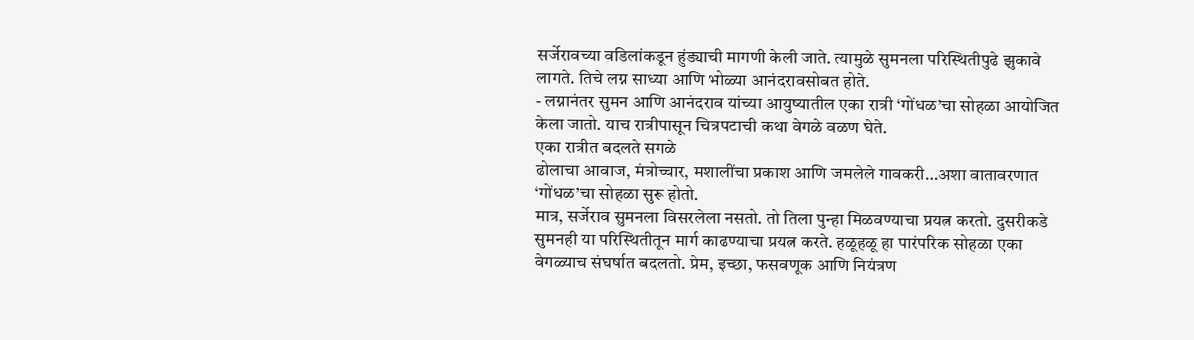सर्जेरावच्या वडिलांकडून हुंड्याची मागणी केली जाते. त्यामुळे सुमनला परिस्थितीपुढे झुकावे लागते. तिचे लग्न साध्या आणि भोळ्या आनंदरावसोबत होते.
- लग्नानंतर सुमन आणि आनंदराव यांच्या आयुष्यातील एका रात्री ‘गोंधळ’चा सोहळा आयोजित केला जातो. याच रात्रीपासून चित्रपटाची कथा वेगळे वळण घेते.
एका रात्रीत बदलते सगळे
ढोलाचा आवाज, मंत्रोच्चार, मशालींचा प्रकाश आणि जमलेले गावकरी…अशा वातावरणात ‘गोंधळ’चा सोहळा सुरू होतो.
मात्र, सर्जेराव सुमनला विसरलेला नसतो. तो तिला पुन्हा मिळवण्याचा प्रयत्न करतो. दुसरीकडे सुमनही या परिस्थितीतून मार्ग काढण्याचा प्रयत्न करते. हळूहळू हा पारंपरिक सोहळा एका वेगळ्याच संघर्षात बदलतो. प्रेम, इच्छा, फसवणूक आणि नियंत्रण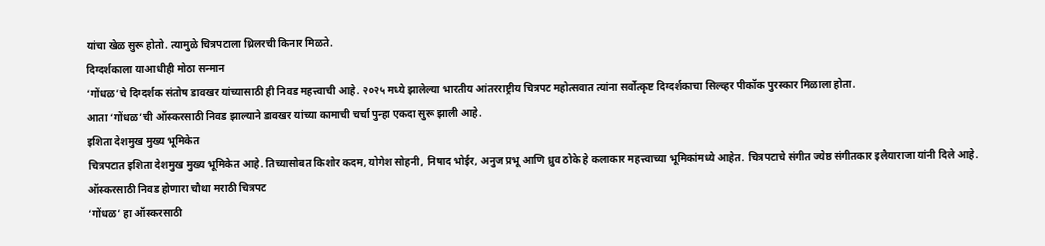यांचा खेळ सुरू होतो. त्यामुळे चित्रपटाला थ्रिलरची किनार मिळते.
दिग्दर्शकाला याआधीही मोठा सन्मान
‘गोंधळ’चे दिग्दर्शक संतोष डावखर यांच्यासाठी ही निवड महत्त्वाची आहे. २०२५ मध्ये झालेल्या भारतीय आंतरराष्ट्रीय चित्रपट महोत्सवात त्यांना सर्वोत्कृष्ट दिग्दर्शकाचा सिल्व्हर पीकॉक पुरस्कार मिळाला होता.
आता ‘गोंधळ’ची ऑस्करसाठी निवड झाल्याने डावखर यांच्या कामाची चर्चा पुन्हा एकदा सुरू झाली आहे.
इशिता देशमुख मुख्य भूमिकेत
चित्रपटात इशिता देशमुख मुख्य भूमिकेत आहे. तिच्यासोबत किशोर कदम, योगेश सोहनी, निषाद भोईर, अनुज प्रभू आणि ध्रुव ठोके हे कलाकार महत्त्वाच्या भूमिकांमध्ये आहेत. चित्रपटाचे संगीत ज्येष्ठ संगीतकार इलैयाराजा यांनी दिले आहे.
ऑस्करसाठी निवड होणारा चौथा मराठी चित्रपट
‘गोंधळ’ हा ऑस्करसाठी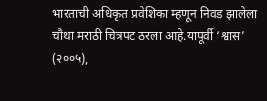भारताची अधिकृत प्रवेशिका म्हणून निवड झालेला चौथा मराठी चित्रपट ठरला आहे.यापूर्वी ‘श्वास’ (२००५),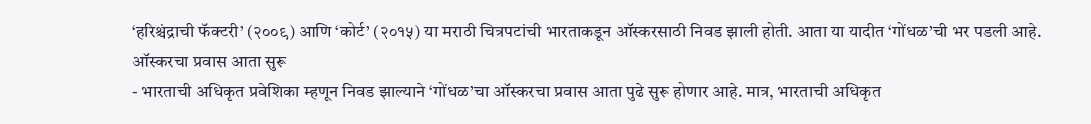‘हरिश्चंद्राची फॅक्टरी’ (२००९) आणि ‘कोर्ट’ (२०१५) या मराठी चित्रपटांची भारताकडून ऑस्करसाठी निवड झाली होती. आता या यादीत ‘गोंधळ’ची भर पडली आहे.
ऑस्करचा प्रवास आता सुरू
- भारताची अधिकृत प्रवेशिका म्हणून निवड झाल्याने ‘गोंधळ’चा ऑस्करचा प्रवास आता पुढे सुरू होणार आहे. मात्र, भारताची अधिकृत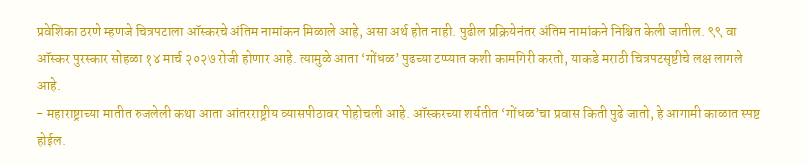प्रवेशिका ठरणे म्हणजे चित्रपटाला ऑस्करचे अंतिम नामांकन मिळाले आहे, असा अर्थ होत नाही. पुढील प्रक्रियेनंतर अंतिम नामांकने निश्चित केली जातील. ९९ वा ऑस्कर पुरस्कार सोहळा १४ मार्च २०२७ रोजी होणार आहे. त्यामुळे आता ‘गोंधळ’ पुढच्या टप्प्यात कशी कामगिरी करतो, याकडे मराठी चित्रपटसृष्टीचे लक्ष लागले आहे.
- महाराष्ट्राच्या मातीत रुजलेली कथा आता आंतरराष्ट्रीय व्यासपीठावर पोहोचली आहे. ऑस्करच्या शर्यतीत ‘गोंधळ’चा प्रवास किती पुढे जातो, हे आगामी काळात स्पष्ट होईल.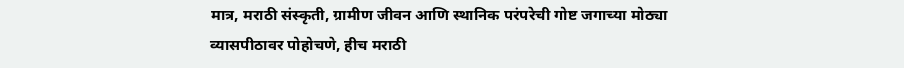मात्र, मराठी संस्कृती, ग्रामीण जीवन आणि स्थानिक परंपरेची गोष्ट जगाच्या मोठ्या व्यासपीठावर पोहोचणे, हीच मराठी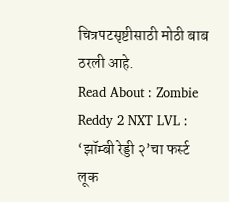चित्रपटसृष्टीसाठी मोठी बाब ठरली आहे.
Read About : Zombie Reddy 2 NXT LVL : ‘झॉम्बी रेड्डी २’चा फर्स्ट लूक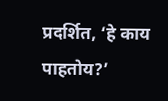प्रदर्शित, ‘हे काय पाहतोय?’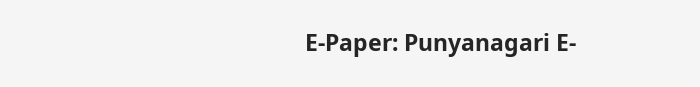E-Paper: Punyanagari E-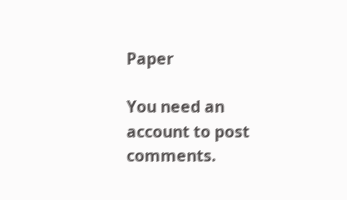Paper

You need an account to post comments.